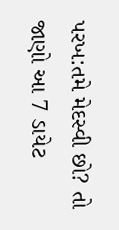પરખ:તમે મેદસ્વી છો? તો જાણો આ 7 ડાયેટ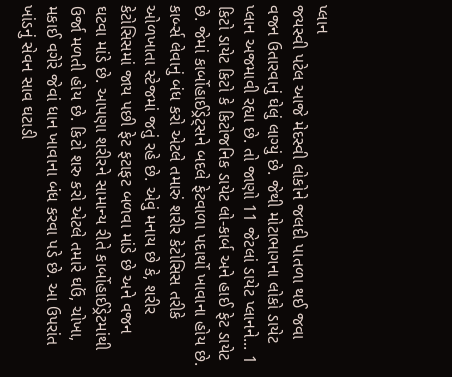પ્લાન
જયસ્વી પટેલ આજે મેદસ્વી લોકોને જલદી પાતળા થઈ જવા વજન ઉતારવાનું ઘેલું લાગ્યું છે. જેથી મોટાભાગના લોકો ડાયેટ પ્લાન અજમાવી રહ્યા છે. તો જાણો 11 જેટલાં ડાયેટ પ્લાનને... 1 કિટો ડાયેટ કિટો કે કિટોજનિક ડાયેટ લો-કાર્બ અને હાઈ ફેટ ડાયેટ છે. જેમાં કાર્બોહાઈડ્રેટ્સને બદલે ફેટવાળા પદાર્થો ખાવાના હોય છે. કાર્બ્સ લેવાનું બંધ કરો એટલે તમારું શરીર કેટોસિસ તરીકે ઓળખાતા સ્ટેજમાં જતું રહે છે. એવું મનાય છે કે, શરીર કેટોસિસમાં જાય પછી ફેટ ફટાફટ બળવા માંડે છે અને વજન ઘટવા માંડે છે. આપણા શરીરને સામાન્ય રીતે કાર્બોહાઈડ્રેટમાંથી ઉર્જા મળતી હોય છે. કિટો શરુ કરો એટલે તમારે ઘઉં, ચોખા, મકાઈ વગેરે જેવાં ધાન ખાવાના બંધ કરવા પડે છે. આ ઉપરાંત ખાંડનું સેવન સાવ ઘટાડી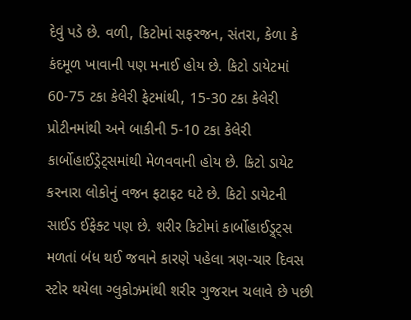દેવું પડે છે. વળી, કિટોમાં સફરજન, સંતરા, કેળા કે કંદમૂળ ખાવાની પણ મનાઈ હોય છે. કિટો ડાયેટમાં 60-75 ટકા કેલેરી ફેટમાંથી, 15-30 ટકા કેલેરી પ્રોટીનમાંથી અને બાકીની 5-10 ટકા કેલેરી કાર્બોહાઈડ્રેટ્સમાંથી મેળવવાની હોય છે. કિટો ડાયેટ કરનારા લોકોનું વજન ફટાફટ ઘટે છે. કિટો ડાયેટની સાઈડ ઈફેક્ટ પણ છે. શરીર કિટોમાં કાર્બોહાઈડ્ર્ટ્સ મળતાં બંધ થઈ જવાને કારણે પહેલા ત્રણ-ચાર દિવસ સ્ટોર થયેલા ગ્લુકોઝમાંથી શરીર ગુજરાન ચલાવે છે પછી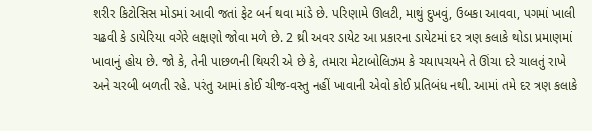શરીર કિટોસિસ મોડમાં આવી જતાં ફેટ બર્ન થવા માંડે છે. પરિણામે ઊલટી, માથું દુખવું, ઉબકા આવવા, પગમાં ખાલી ચઢવી કે ડાયેરિયા વગેરે લક્ષણો જોવા મળે છે. 2 થ્રી અવર ડાયેટ આ પ્રકારના ડાયેટમાં દર ત્રણ કલાકે થોડા પ્રમાણમાં ખાવાનું હોય છે. જો કે, તેની પાછળની થિયરી એ છે કે, તમારા મેટાબોલિઝમ કે ચયાપચયને તે ઊંચા દરે ચાલતું રાખે અને ચરબી બળતી રહે. પરંતુ આમાં કોઈ ચીજ-વસ્તુ નહીં ખાવાની એવો કોઈ પ્રતિબંધ નથી. આમાં તમે દર ત્રણ કલાકે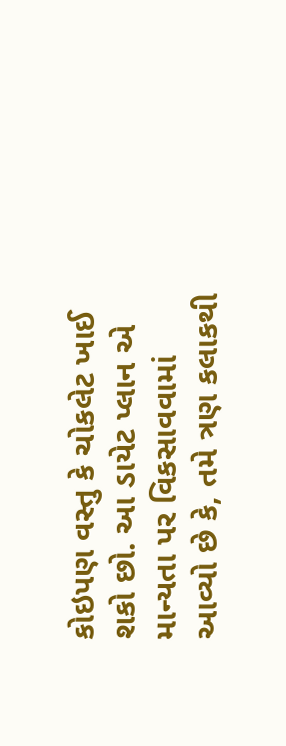કોઇપણ વસ્તુ કે ચોકલેટ ખાઈ શકો છો. આ ડાયેટ પ્લાન એ માન્યતા પર વિકસાવવામાં આવ્યો છે કે, તમે ત્રણ કલાકથી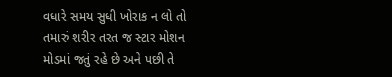વધારે સમય સુધી ખોરાક ન લો તો તમારું શરીર તરત જ સ્ટાર મોશન મોડમાં જતું રહે છે અને પછી તે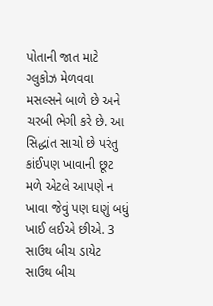પોતાની જાત માટે ગ્લુકોઝ મેળવવા મસલ્સને બાળે છે અને ચરબી ભેગી કરે છે. આ સિદ્ધાંત સાચો છે પરંતુ કાંઈપણ ખાવાની છૂટ મળે એટલે આપણે ન ખાવા જેવું પણ ઘણું બધું ખાઈ લઈએ છીએ. 3 સાઉથ બીચ ડાયેટ સાઉથ બીચ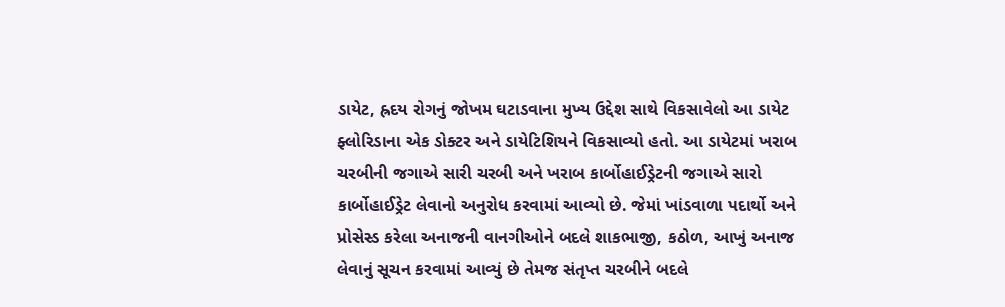ડાયેટ, હ્રદય રોગનું જોખમ ઘટાડવાના મુખ્ય ઉદ્દેશ સાથે વિકસાવેલો આ ડાયેટ ફ્લોરિડાના એક ડોક્ટર અને ડાયેટિશિયને વિકસાવ્યો હતો. આ ડાયેટમાં ખરાબ ચરબીની જગાએ સારી ચરબી અને ખરાબ કાર્બોહાઈડ્રેટની જગાએ સારો કાર્બોહાઈડ્રેટ લેવાનો અનુરોધ કરવામાં આવ્યો છે. જેમાં ખાંડવાળા પદાર્થો અને પ્રોસેસ્ડ કરેલા અનાજની વાનગીઓને બદલે શાકભાજી, કઠોળ, આખું અનાજ લેવાનું સૂચન કરવામાં આવ્યું છે તેમજ સંતૃપ્ત ચરબીને બદલે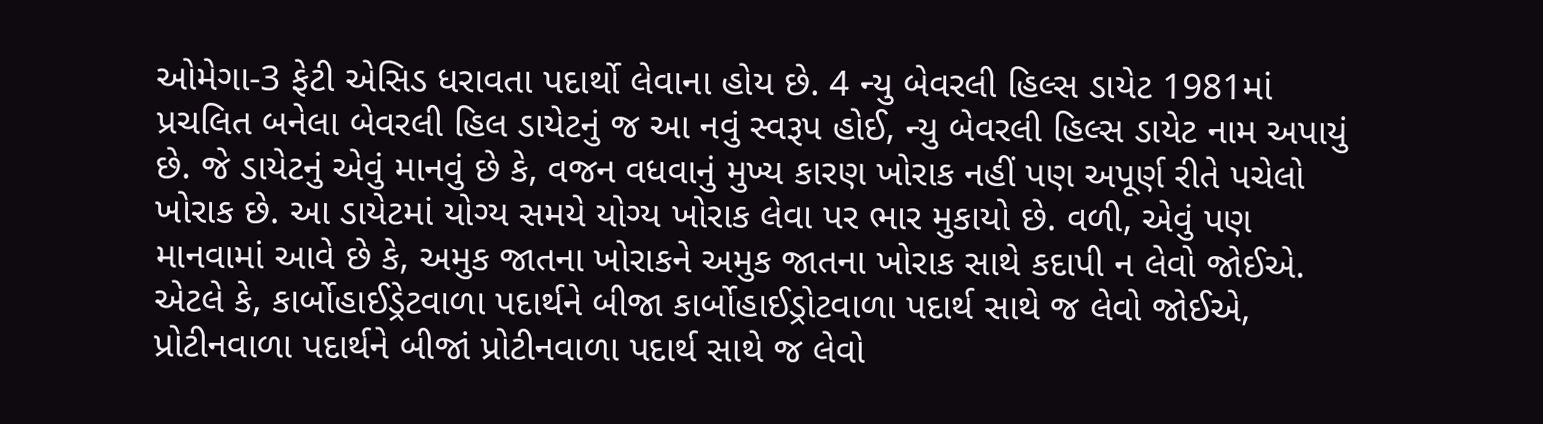ઓમેગા-3 ફેટી એસિડ ધરાવતા પદાર્થો લેવાના હોય છે. 4 ન્યુ બેવરલી હિલ્સ ડાયેટ 1981માં પ્રચલિત બનેલા બેવરલી હિલ ડાયેટનું જ આ નવું સ્વરૂપ હોઈ, ન્યુ બેવરલી હિલ્સ ડાયેટ નામ અપાયું છે. જે ડાયેટનું એવું માનવું છે કે, વજન વધવાનું મુખ્ય કારણ ખોરાક નહીં પણ અપૂર્ણ રીતે પચેલો ખોરાક છે. આ ડાયેટમાં યોગ્ય સમયે યોગ્ય ખોરાક લેવા પર ભાર મુકાયો છે. વળી, એવું પણ માનવામાં આવે છે કે, અમુક જાતના ખોરાકને અમુક જાતના ખોરાક સાથે કદાપી ન લેવો જોઈએ. એટલે કે, કાર્બોહાઈડ્રેટવાળા પદાર્થને બીજા કાર્બોહાઈડ્રોટવાળા પદાર્થ સાથે જ લેવો જોઈએ, પ્રોટીનવાળા પદાર્થને બીજાં પ્રોટીનવાળા પદાર્થ સાથે જ લેવો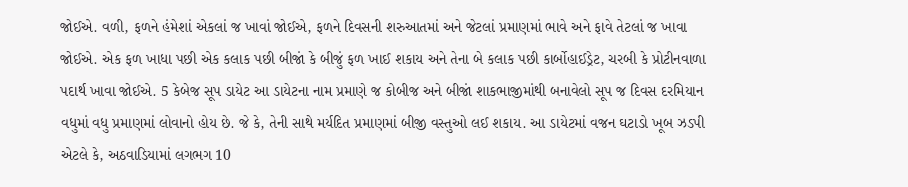જોઈએ. વળી, ફળને હંમેશાં એકલાં જ ખાવાં જોઈએ, ફળને દિવસની શરુઆતમાં અને જેટલાં પ્રમાણમાં ભાવે અને ફાવે તેટલાં જ ખાવા જોઈએ. એક ફળ ખાધા પછી એક કલાક પછી બીજાં કે બીજું ફળ ખાઈ શકાય અને તેના બે કલાક પછી કાર્બોહાઈડ્રેટ, ચરબી કે પ્રોટીનવાળા પદાર્થ ખાવા જોઈએ. 5 કેબેજ સૂપ ડાયેટ આ ડાયેટના નામ પ્રમાણે જ કોબીજ અને બીજાં શાકભાજીમાંથી બનાવેલો સૂપ જ દિવસ દરમિયાન વધુમાં વધુ પ્રમાણમાં લોવાનો હોય છે. જે કે, તેની સાથે મર્યદિત પ્રમાણમાં બીજી વસ્તુઓ લઈ શકાય. આ ડાયેટમાં વજન ઘટાડો ખૂબ ઝડપી એટલે કે, અઠવાડિયામાં લગભગ 10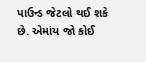પાઉન્ડ જેટલો થઈ શકે છે. એમાંય જો કોઈ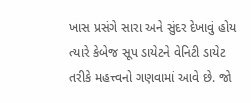ખાસ પ્રસંગે સારા અને સુંદર દેખાવું હોય ત્યારે કેબેજ સૂપ ડાયેટને વેનિટી ડાયેટ તરીકે મહત્ત્વનો ગણવામાં આવે છે. જો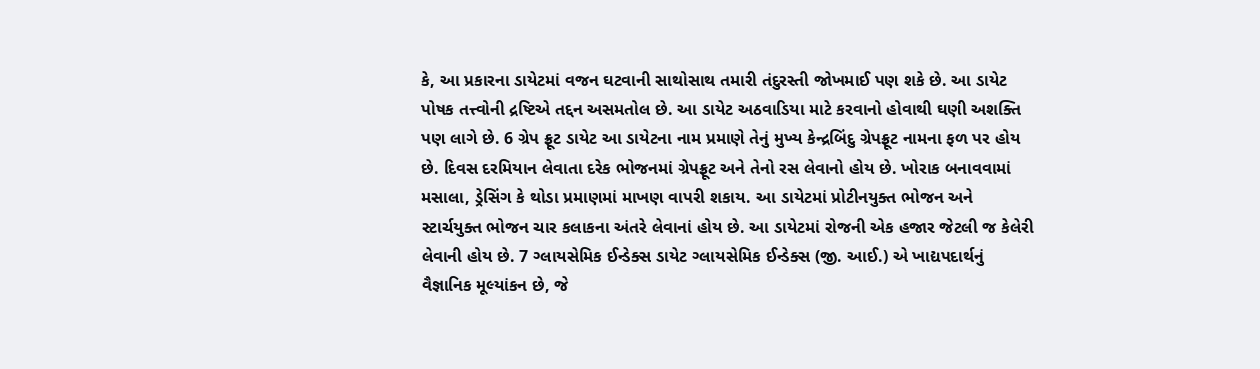કે, આ પ્રકારના ડાયેટમાં વજન ઘટવાની સાથોસાથ તમારી તંદુરસ્તી જોખમાઈ પણ શકે છે. આ ડાયેટ પોષક તત્ત્વોની દ્રષ્ટિએ તદ્દન અસમતોલ છે. આ ડાયેટ અઠવાડિયા માટે કરવાનો હોવાથી ઘણી અશક્તિ પણ લાગે છે. 6 ગ્રેપ ફ્રૂટ ડાયેટ આ ડાયેટના નામ પ્રમાણે તેનું મુખ્ય કેન્દ્રબિંદુ ગ્રેપફ્રૂટ નામના ફળ પર હોય છે. દિવસ દરમિયાન લેવાતા દરેક ભોજનમાં ગ્રેપફ્રૂટ અને તેનો રસ લેવાનો હોય છે. ખોરાક બનાવવામાં મસાલા, ડ્રેસિંગ કે થોડા પ્રમાણમાં માખણ વાપરી શકાય. આ ડાયેટમાં પ્રોટીનયુક્ત ભોજન અને સ્ટાર્ચયુક્ત ભોજન ચાર કલાકના અંતરે લેવાનાં હોય છે. આ ડાયેટમાં રોજની એક હજાર જેટલી જ કેલેરી લેવાની હોય છે. 7 ગ્લાયસેમિક ઈન્ડેક્સ ડાયેટ ગ્લાયસેમિક ઈન્ડેક્સ (જી. આઈ.) એ ખાદ્યપદાર્થનું વૈજ્ઞાનિક મૂલ્યાંકન છે, જે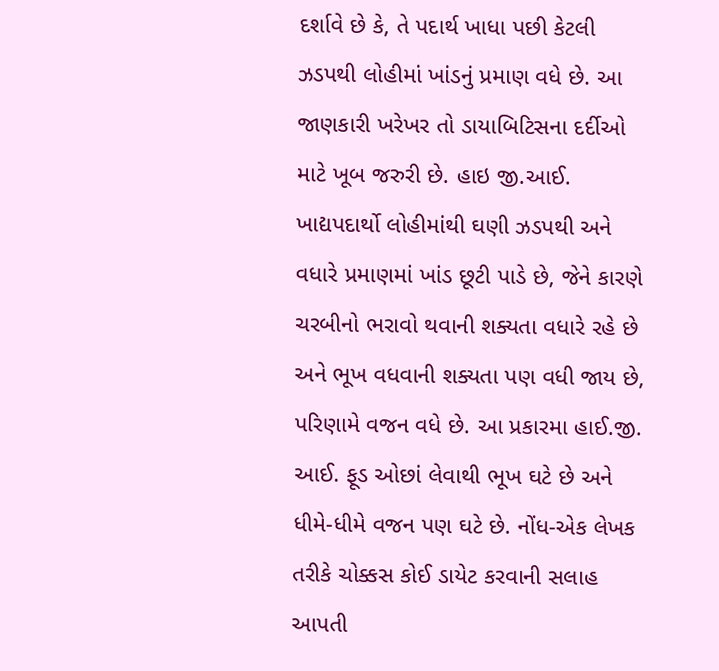દર્શાવે છે કે, તે પદાર્થ ખાધા પછી કેટલી ઝડપથી લોહીમાં ખાંડનું પ્રમાણ વધે છે. આ જાણકારી ખરેખર તો ડાયાબિટિસના દર્દીઓ માટે ખૂબ જરુરી છે. હાઇ જી.આઈ. ખાદ્યપદાર્થો લોહીમાંથી ઘણી ઝડપથી અને વધારે પ્રમાણમાં ખાંડ છૂટી પાડે છે, જેને કારણે ચરબીનો ભરાવો થવાની શક્યતા વધારે રહે છે અને ભૂખ વધવાની શક્યતા પણ વધી જાય છે, પરિણામે વજન વધે છે. આ પ્રકારમા હાઈ.જી. આઈ. ફૂડ ઓછાં લેવાથી ભૂખ ઘટે છે અને ધીમે-ધીમે વજન પણ ઘટે છે. નોંધ-એક લેખક તરીકે ચોક્કસ કોઈ ડાયેટ કરવાની સલાહ આપતી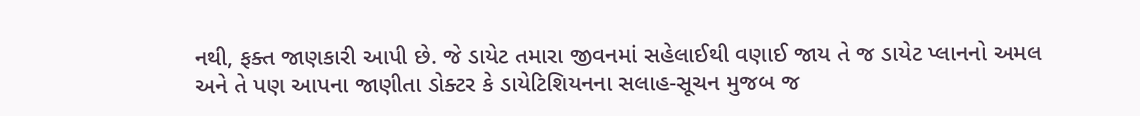નથી, ફક્ત જાણકારી આપી છે. જે ડાયેટ તમારા જીવનમાં સહેલાઈથી વણાઈ જાય તે જ ડાયેટ પ્લાનનો અમલ અને તે પણ આપના જાણીતા ડોક્ટર કે ડાયેટિશિયનના સલાહ-સૂચન મુજબ જ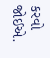કરવો જોઈએ.